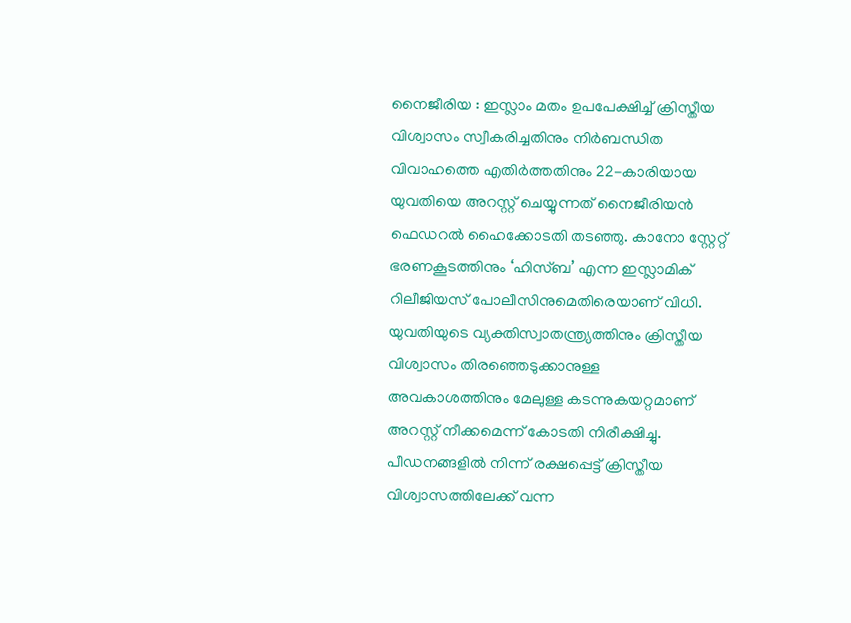നൈജീരിയ : ഇസ്ലാം മതം ഉപപേക്ഷിച്ച് ക്രിസ്തീയ വിശ്വാസം സ്വീകരിച്ചതിനും നിർബന്ധിത വിവാഹത്തെ എതിർത്തതിനും 22-കാരിയായ യുവതിയെ അറസ്റ്റ് ചെയ്യുന്നത് നൈജീരിയൻ ഫെഡറൽ ഹൈക്കോടതി തടഞ്ഞു. കാനോ സ്റ്റേറ്റ് ഭരണകൂടത്തിനും ‘ഹിസ്ബ’ എന്ന ഇസ്ലാമിക് റിലീജിയസ് പോലീസിനുമെതിരെയാണ് വിധി.
യുവതിയുടെ വ്യക്തിസ്വാതന്ത്ര്യത്തിനും ക്രിസ്തീയ വിശ്വാസം തിരഞ്ഞെടുക്കാനുള്ള അവകാശത്തിനും മേലുള്ള കടന്നുകയറ്റമാണ് അറസ്റ്റ് നീക്കമെന്ന് കോടതി നിരീക്ഷിച്ചു. പീഡനങ്ങളിൽ നിന്ന് രക്ഷപ്പെട്ട് ക്രിസ്തീയ വിശ്വാസത്തിലേക്ക് വന്ന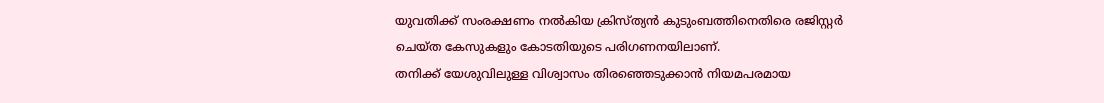യുവതിക്ക് സംരക്ഷണം നൽകിയ ക്രിസ്ത്യൻ കുടുംബത്തിനെതിരെ രജിസ്റ്റർ ചെയ്ത കേസുകളും കോടതിയുടെ പരിഗണനയിലാണ്.
തനിക്ക് യേശുവിലുള്ള വിശ്വാസം തിരഞ്ഞെടുക്കാൻ നിയമപരമായ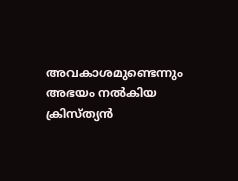അവകാശമുണ്ടെന്നും അഭയം നൽകിയ ക്രിസ്ത്യൻ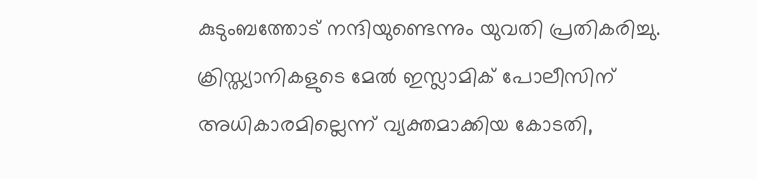കുടുംബത്തോട് നന്ദിയുണ്ടെന്നും യുവതി പ്രതികരിച്ചു. ക്രിസ്ത്യാനികളുടെ മേൽ ഇസ്ലാമിക് പോലീസിന് അധികാരമില്ലെന്ന് വ്യക്തമാക്കിയ കോടതി,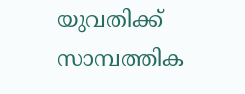യുവതിക്ക് സാമ്പത്തിക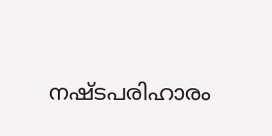നഷ്ടപരിഹാരം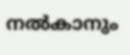നൽകാനും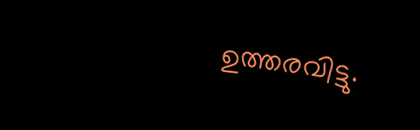ഉത്തരവിട്ടു.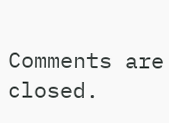Comments are closed.